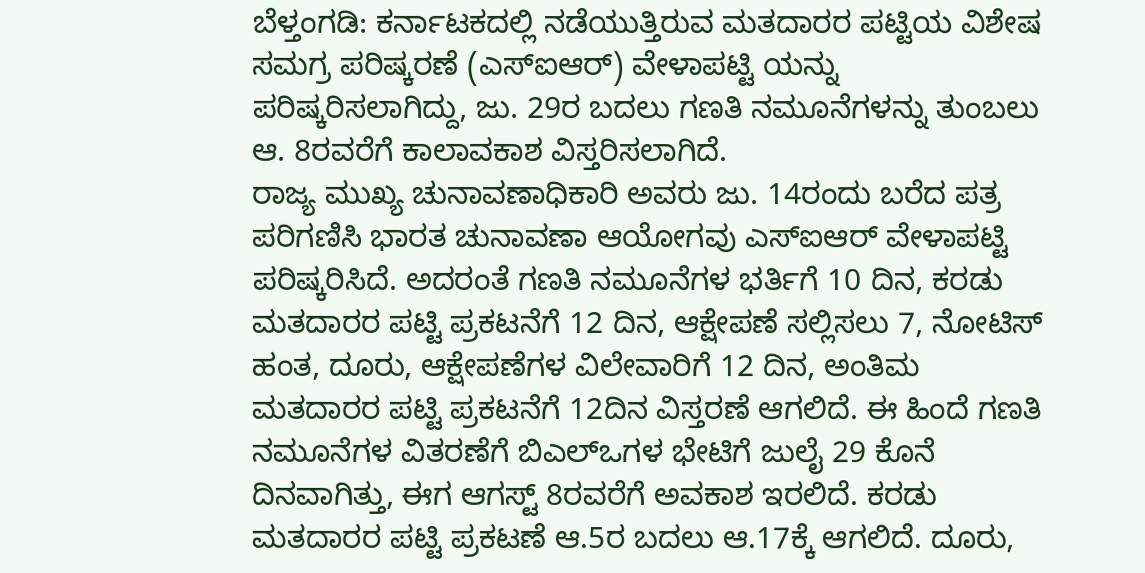ಬೆಳ್ತಂಗಡಿ: ಕರ್ನಾಟಕದಲ್ಲಿ ನಡೆಯುತ್ತಿರುವ ಮತದಾರರ ಪಟ್ಟಿಯ ವಿಶೇಷ ಸಮಗ್ರ ಪರಿಷ್ಕರಣೆ (ಎಸ್ಐಆರ್) ವೇಳಾಪಟ್ಟಿ ಯನ್ನು ಪರಿಷ್ಕರಿಸಲಾಗಿದ್ದು, ಜು. 29ರ ಬದಲು ಗಣತಿ ನಮೂನೆಗಳನ್ನು ತುಂಬಲು ಆ. 8ರವರೆಗೆ ಕಾಲಾವಕಾಶ ವಿಸ್ತರಿಸಲಾಗಿದೆ.
ರಾಜ್ಯ ಮುಖ್ಯ ಚುನಾವಣಾಧಿಕಾರಿ ಅವರು ಜು. 14ರಂದು ಬರೆದ ಪತ್ರ ಪರಿಗಣಿಸಿ ಭಾರತ ಚುನಾವಣಾ ಆಯೋಗವು ಎಸ್ಐಆರ್ ವೇಳಾಪಟ್ಟಿ ಪರಿಷ್ಕರಿಸಿದೆ. ಅದರಂತೆ ಗಣತಿ ನಮೂನೆಗಳ ಭರ್ತಿಗೆ 10 ದಿನ, ಕರಡು ಮತದಾರರ ಪಟ್ಟಿ ಪ್ರಕಟನೆಗೆ 12 ದಿನ, ಆಕ್ಷೇಪಣೆ ಸಲ್ಲಿಸಲು 7, ನೋಟಿಸ್ ಹಂತ, ದೂರು, ಆಕ್ಷೇಪಣೆಗಳ ವಿಲೇವಾರಿಗೆ 12 ದಿನ, ಅಂತಿಮ ಮತದಾರರ ಪಟ್ಟಿ ಪ್ರಕಟನೆಗೆ 12ದಿನ ವಿಸ್ತರಣೆ ಆಗಲಿದೆ. ಈ ಹಿಂದೆ ಗಣತಿ ನಮೂನೆಗಳ ವಿತರಣೆಗೆ ಬಿಎಲ್ಒಗಳ ಭೇಟಿಗೆ ಜುಲೈ 29 ಕೊನೆ ದಿನವಾಗಿತ್ತು, ಈಗ ಆಗಸ್ಟ್ 8ರವರೆಗೆ ಅವಕಾಶ ಇರಲಿದೆ. ಕರಡು ಮತದಾರರ ಪಟ್ಟಿ ಪ್ರಕಟಣೆ ಆ.5ರ ಬದಲು ಆ.17ಕ್ಕೆ ಆಗಲಿದೆ. ದೂರು,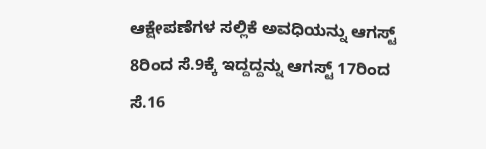ಆಕ್ಷೇಪಣೆಗಳ ಸಲ್ಲಿಕೆ ಅವಧಿಯನ್ನು ಆಗಸ್ಟ್ 8ರಿಂದ ಸೆ.9ಕ್ಕೆ ಇದ್ದದ್ದನ್ನು ಆಗಸ್ಟ್ 17ರಿಂದ ಸೆ.16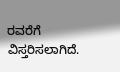ರವರೆಗೆ ವಿಸ್ತರಿಸಲಾಗಿದೆ.